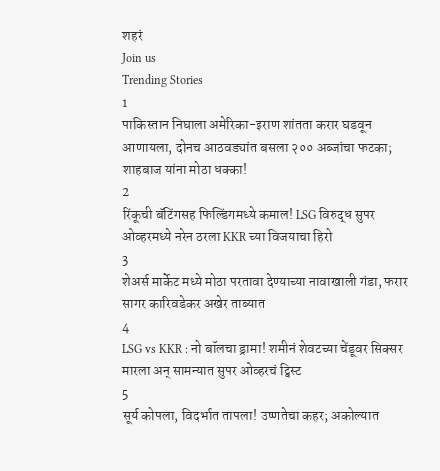शहरं
Join us
Trending Stories
1
पाकिस्तान निघाला अमेरिका-इराण शांतता करार घडवून आणायला, दोनच आठवड्यांत बसला २०० अब्जांचा फटका; शाहबाज यांना मोठा धक्का!
2
रिंकूची बॅटिंगसह फिल्डिंगमध्ये कमाल! LSG विरुद्ध सुपर ओव्हरमध्ये नरेन ठरला KKR च्या विजयाचा हिरो
3
शेअर्स मार्केट मध्ये मोठा परतावा देण्याच्या नावाखाली गंडा, फरार सागर कारिवडेकर अखेर ताब्यात
4
LSG vs KKR : नो बॉलचा ड्रामा! शमीनं शेवटच्या चेंडूवर सिक्सर मारला अन् सामन्यात सुपर ओव्हरचं ट्विस्ट
5
सूर्य कोपला, विदर्भात तापला! उष्णतेचा कहर; अकोल्यात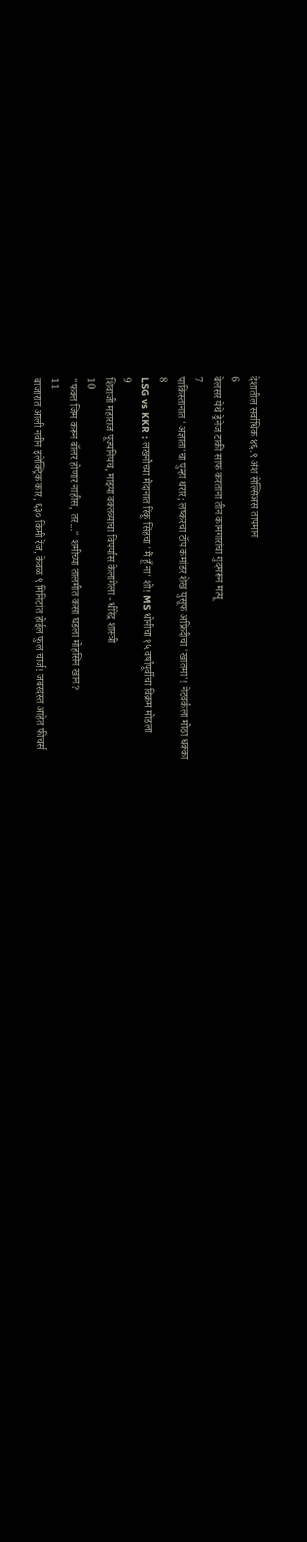देशातील सर्वाधिक ४६.९ अंश सेल्सिअस तापमान
6
बेलसर येथे ड्रेनेज टाकी साफ करताना तीन कामगारांचा गुदमरून मत्यू
7
पाकिस्तानात 'अज्ञाता'चा पुन्हा थरार; लष्करचा टॉप कमांडर शेख युसूफ अफ्रिदीचा 'खातमा'! नेटवर्कला मोठा धक्का
8
LSG vs KKR : लखनौच्या मैदानात रिंकू सिंहचा 'मैं हूँ ना' शो! MS धोनीचा १५ वर्षांपूर्वीचा विक्रम मोडला
9
शिवाजी महाराज पूज्यनियच, माझ्या वक्तव्याचा विपर्यास केलागेला - धीरेंद्र शास्त्री
10
"फक्त जिम करून बॉलर होणार नाहीस, तर..." शमीच्या तालमीत कसा घडला मोहसिन खान?
11
बाजारात आली नवीन इलेक्ट्रिक कार, ६३० किमी रेंज, केवळ ९ मिनिटांत होईल फुल चार्ज! जबरदस्त आहेत फीचर्स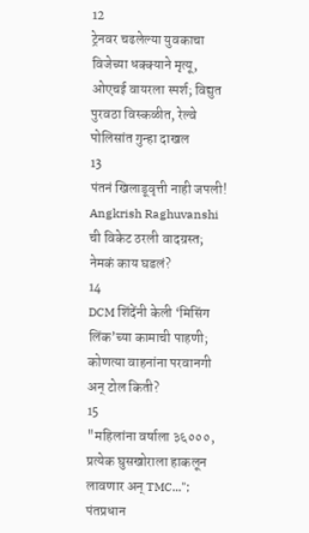12
ट्रेनवर चढलेल्या युवकाचा विजेच्या धक्क्याने मृत्यू, ओएचई वायरला स्पर्श; विद्युत पुरवठा विस्कळीत, रेल्वे पोलिसांत गुन्हा दाखल
13
पंतनं खिलाडूवृत्ती नाही जपली! Angkrish Raghuvanshi ची विकेट ठरली वादग्रस्त; नेमकं काय घडलं?
14
DCM शिंदेंनी केली ‘मिसिंग लिंक’च्या कामाची पाहणी; कोणत्या वाहनांना परवानगी अन् टोल किती?
15
"महिलांना वर्षाला ३६०००, प्रत्येक घुसखोराला हाकलून लावणार अन् TMC..."; पंतप्रधान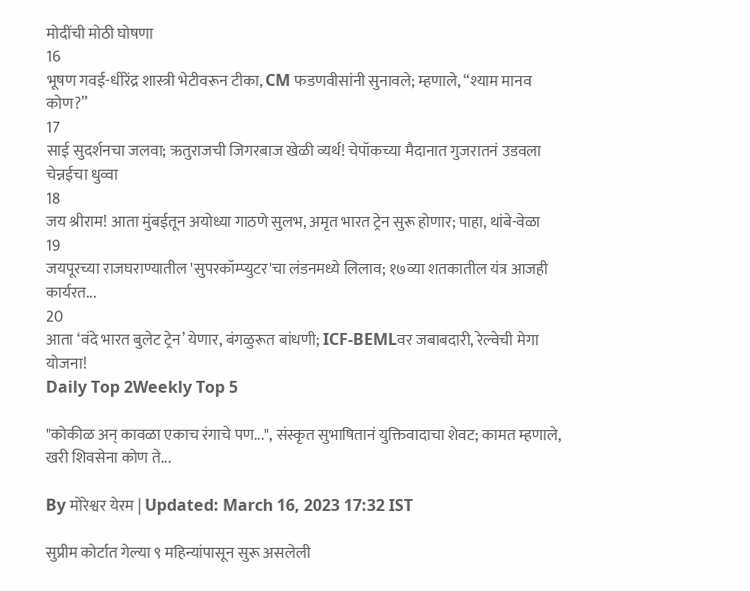मोदींची मोठी घोषणा
16
भूषण गवई-धीरेंद्र शास्त्री भेटीवरून टीका, CM फडणवीसांनी सुनावले; म्हणाले, “श्याम मानव कोण?”
17
साई सुदर्शनचा जलवा; ऋतुराजची जिगरबाज खेळी व्यर्थ! चेपॉकच्या मैदानात गुजरातनं उडवला चेन्नईचा धुव्वा
18
जय श्रीराम! आता मुंबईतून अयोध्या गाठणे सुलभ, अमृत भारत ट्रेन सुरू होणार; पाहा, थांबे-वेळा
19
जयपूरच्या राजघराण्यातील 'सुपरकॉम्प्युटर'चा लंडनमध्ये लिलाव; १७व्या शतकातील यंत्र आजही कार्यरत...
20
आता ‘वंदे भारत बुलेट ट्रेन’ येणार, बंगळुरूत बांधणी; ICF-BEMLवर जबाबदारी, रेल्वेची मेगा योजना!
Daily Top 2Weekly Top 5

"कोकीळ अन् कावळा एकाच रंगाचे पण...", संस्कृत सुभाषितानं युक्तिवादाचा शेवट; कामत म्हणाले, खरी शिवसेना कोण ते...

By मोरेश्वर येरम | Updated: March 16, 2023 17:32 IST

सुप्रीम कोर्टात गेल्या ९ महिन्यांपासून सुरू असलेली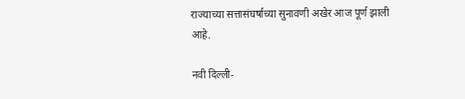राज्याच्या सत्तासंघर्षाच्या सुनावणी अखेर आज पूर्ण झाली आहे.

नवी दिल्ली-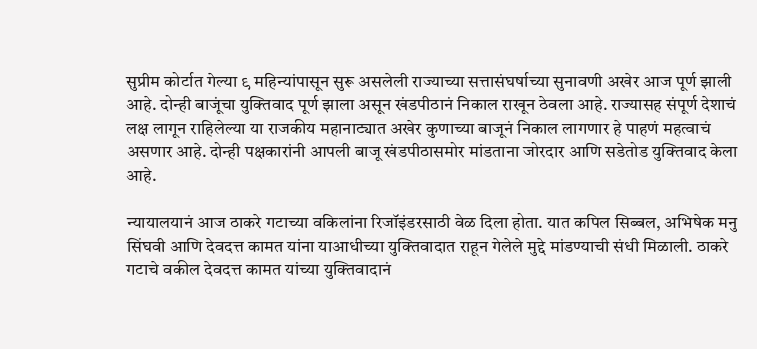सुप्रीम कोर्टात गेल्या ९ महिन्यांपासून सुरू असलेली राज्याच्या सत्तासंघर्षाच्या सुनावणी अखेर आज पूर्ण झाली आहे. दोन्ही बाजूंचा युक्तिवाद पूर्ण झाला असून खंडपीठानं निकाल राखून ठेवला आहे. राज्यासह संपूर्ण देशाचं लक्ष लागून राहिलेल्या या राजकीय महानाट्यात अखेर कुणाच्या बाजूनं निकाल लागणार हे पाहणं महत्वाचं असणार आहे. दोन्ही पक्षकारांनी आपली बाजू खंडपीठासमोर मांडताना जोरदार आणि सडेतोड युक्तिवाद केला आहे.

न्यायालयानं आज ठाकरे गटाच्या वकिलांना रिजॉइंडरसाठी वेळ दिला होता. यात कपिल सिब्बल, अभिषेक मनु सिंघवी आणि देवदत्त कामत यांना याआधीच्या युक्तिवादात राहून गेलेले मुद्दे मांडण्याची संधी मिळाली. ठाकरे गटाचे वकील देवदत्त कामत यांच्या युक्तिवादानं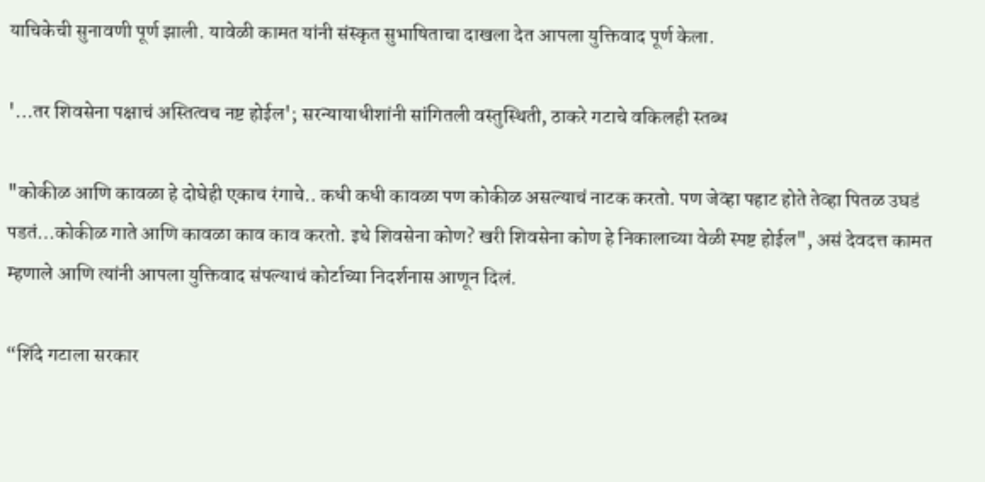याचिकेची सुनावणी पूर्ण झाली. यावेळी कामत यांनी संस्कृत सुभाषिताचा दाखला देत आपला युक्तिवाद पूर्ण केला.

'...तर शिवसेना पक्षाचं अस्तित्वच नष्ट होईल'; सरन्यायाधीशांनी सांगितली वस्तुस्थिती, ठाकरे गटाचे वकिलही स्तब्ध

"कोकीळ आणि कावळा हे दोघेही एकाच रंगाचे.. कधी कधी कावळा पण कोकीळ असल्याचं नाटक करतो. पण जेव्हा पहाट होते तेव्हा पितळ उघडं पडतं...कोकीळ गाते आणि कावळा काव काव करतो. इथे शिवसेना कोण? खरी शिवसेना कोण हे निकालाच्या वेळी स्पष्ट होईल", असं देवदत्त कामत म्हणाले आणि त्यांनी आपला युक्तिवाद संपल्याचं कोर्टाच्या निदर्शनास आणून दिलं.

“शिंदे गटाला सरकार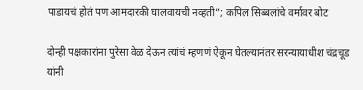पाडायचं होतं पण आमदारकी घालवायची नव्हती”; कपिल सिब्बलांचे वर्मावर बोट

दोन्ही पक्षकारांना पुरेसा वेळ देऊन त्यांचं म्हणणं ऐकून घेतल्यानंतर सरन्यायाधीश चंद्रचूड यांनी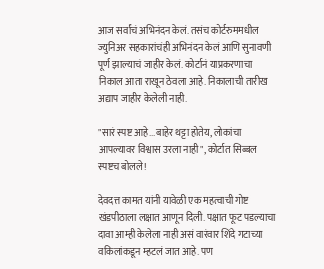आज सर्वांचं अभिनंदन केलं. तसंच कोर्टरुममधील ज्युनिअर सहकारांचंही अभिनंदन केलं आणि सुनावणी पूर्ण झाल्याचं जाहीर केलं. कोर्टानं याप्रकरणाचा निकाल आता राखून ठेवला आहे. निकालाची तारीख अद्याप जाहीर केलेली नाही.

"सारं स्पष्ट आहे...बाहेर थट्टा होतेय, लोकांचा आपल्यावर विश्वास उरला नाही", कोर्टात सिब्बल स्पष्टच बोलले!

देवदत्त कामत यांनी यावेळी एक महत्वाची गोष्ट खंडपीठाला लक्षात आणून दिली. पक्षात फूट पडल्याचा दावा आम्ही केलेला नाही असं वारंवार शिंदे गटाच्या वकिलांकडून म्हटलं जात आहे. पण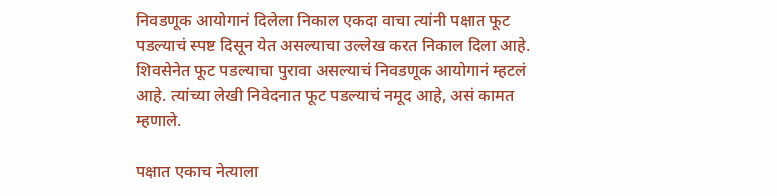निवडणूक आयोगानं दिलेला निकाल एकदा वाचा त्यांनी पक्षात फूट पडल्याचं स्पष्ट दिसून येत असल्याचा उल्लेख करत निकाल दिला आहे. शिवसेनेत फूट पडल्याचा पुरावा असल्याचं निवडणूक आयोगानं म्हटलं आहे. त्यांच्या लेखी निवेदनात फूट पडल्याचं नमूद आहे, असं कामत म्हणाले.

पक्षात एकाच नेत्याला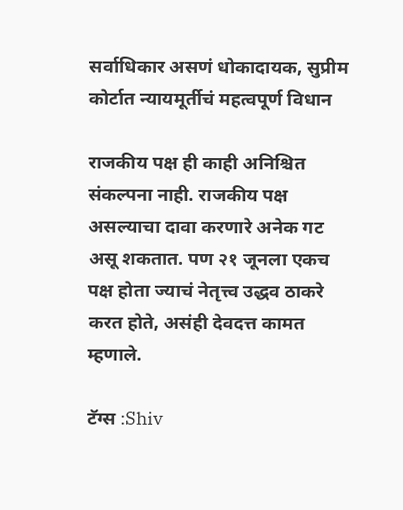सर्वाधिकार असणं धोकादायक, सुप्रीम कोर्टात न्यायमूर्तीचं महत्वपूर्ण विधान

राजकीय पक्ष ही काही अनिश्चित संकल्पना नाही. राजकीय पक्ष असल्याचा दावा करणारे अनेक गट असू शकतात. पण २१ जूनला एकच पक्ष होता ज्याचं नेतृत्त्व उद्धव ठाकरे करत होते, असंही देवदत्त कामत म्हणाले.

टॅग्स :Shiv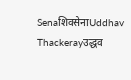SenaशिवसेनाUddhav Thackerayउद्धव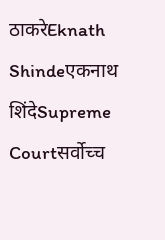ठाकरेEknath Shindeएकनाथ शिंदेSupreme Courtसर्वोच्च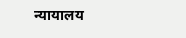न्यायालय